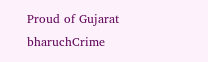Proud of Gujarat
bharuchCrime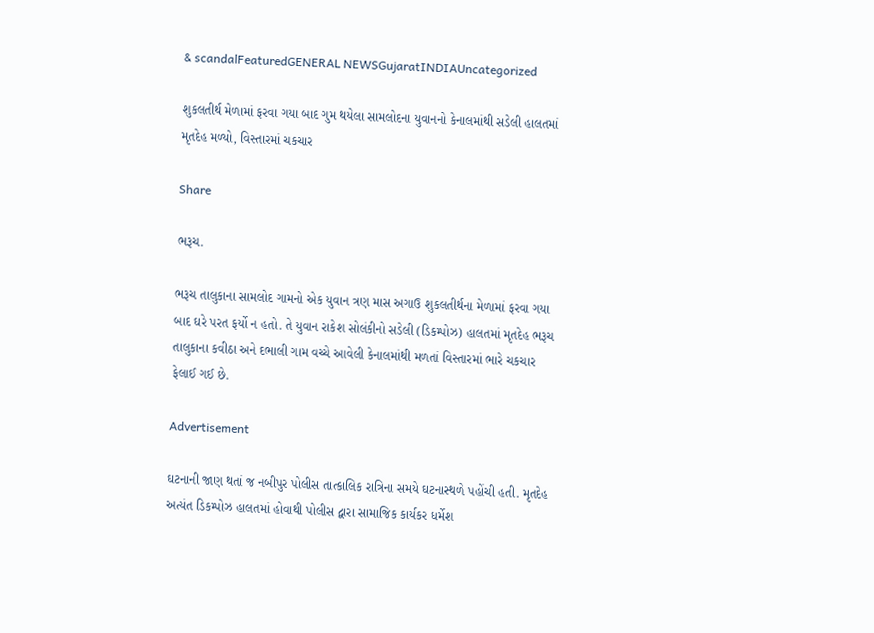& scandalFeaturedGENERAL NEWSGujaratINDIAUncategorized

શુકલતીર્થ મેળામાં ફરવા ગયા બાદ ગુમ થયેલા સામલોદના યુવાનનો કેનાલમાંથી સડેલી હાલતમાં મૃતદેહ મળ્યો, વિસ્તારમાં ચકચાર

Share

ભરૂચ.

ભરૂચ તાલુકાના સામલોદ ગામનો એક યુવાન ત્રણ માસ અગાઉ શુકલતીર્થના મેળામાં ફરવા ગયા બાદ ઘરે પરત ફર્યો ન હતો. તે યુવાન રાકેશ સોલંકીનો સડેલી (ડિકમ્પોઝ) હાલતમાં મૃતદેહ ભરૂચ તાલુકાના કવીઠા અને દભાલી ગામ વચ્ચે આવેલી કેનાલમાંથી મળતાં વિસ્તારમાં ભારે ચકચાર ફેલાઈ ગઈ છે.

Advertisement

ઘટનાની જાણ થતાં જ નબીપુર પોલીસ તાત્કાલિક રાત્રિના સમયે ઘટનાસ્થળે પહોંચી હતી. મૃતદેહ અત્યંત ડિકમ્પોઝ હાલતમાં હોવાથી પોલીસ દ્વારા સામાજિક કાર્યકર ધર્મેશ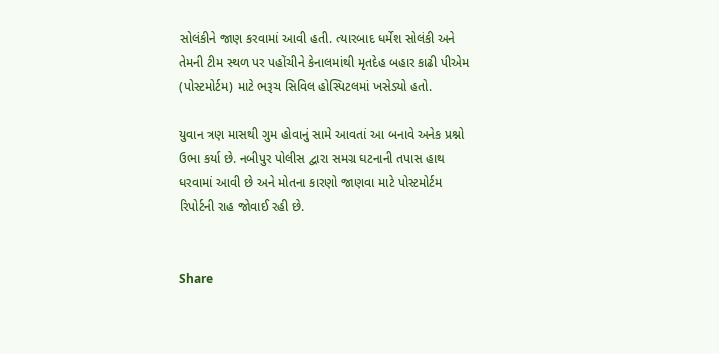સોલંકીને જાણ કરવામાં આવી હતી. ત્યારબાદ ધર્મેશ સોલંકી અને તેમની ટીમ સ્થળ પર પહોંચીને કેનાલમાંથી મૃતદેહ બહાર કાઢી પીએમ (પોસ્ટમોર્ટમ) માટે ભરૂચ સિવિલ હોસ્પિટલમાં ખસેડ્યો હતો.

યુવાન ત્રણ માસથી ગુમ હોવાનું સામે આવતાં આ બનાવે અનેક પ્રશ્નો ઉભા કર્યા છે. નબીપુર પોલીસ દ્વારા સમગ્ર ઘટનાની તપાસ હાથ ધરવામાં આવી છે અને મોતના કારણો જાણવા માટે પોસ્ટમોર્ટમ રિપોર્ટની રાહ જોવાઈ રહી છે.


Share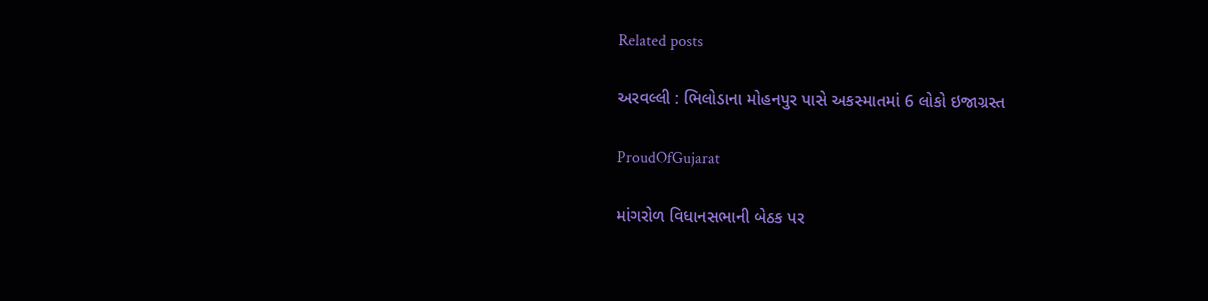Related posts

અરવલ્લી : ભિલોડાના મોહનપુર પાસે અકસ્માતમાં 6 લોકો ઇજાગ્રસ્ત

ProudOfGujarat

માંગરોળ વિધાનસભાની બેઠક પર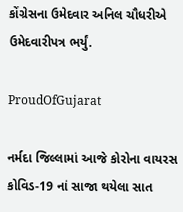કોંગ્રેસના ઉમેદવાર અનિલ ચૌધરીએ ઉમેદવારીપત્ર ભર્યું.

ProudOfGujarat

નર્મદા જિલ્લામાં આજે કોરોના વાયરસ કોવિડ-19 નાં સાજા થયેલા સાત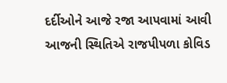દર્દીઓને આજે રજા આપવામાં આવી આજની સ્થિતિએ રાજપીપળા કોવિડ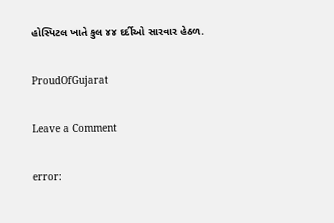હોસ્પિટલ ખાતે કુલ ૪૪ દર્દીઓ સારવાર હેઠળ.

ProudOfGujarat

Leave a Comment

error: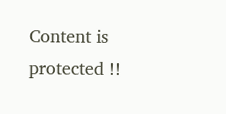Content is protected !!